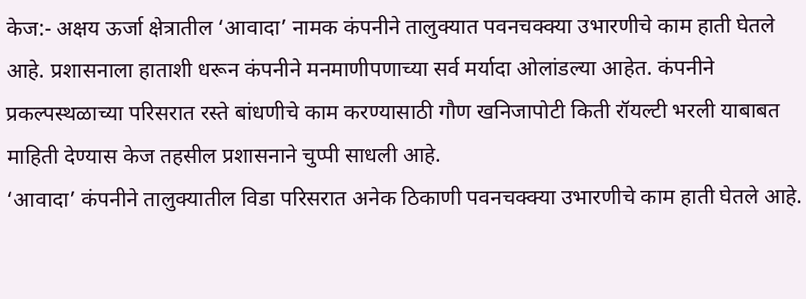केज:- अक्षय ऊर्जा क्षेत्रातील ‘आवादा’ नामक कंपनीने तालुक्यात पवनचक्क्या उभारणीचे काम हाती घेतले आहे. प्रशासनाला हाताशी धरून कंपनीने मनमाणीपणाच्या सर्व मर्यादा ओलांडल्या आहेत. कंपनीने प्रकल्पस्थळाच्या परिसरात रस्ते बांधणीचे काम करण्यासाठी गौण खनिजापोटी किती रॉयल्टी भरली याबाबत माहिती देण्यास केज तहसील प्रशासनाने चुप्पी साधली आहे.
‘आवादा’ कंपनीने तालुक्यातील विडा परिसरात अनेक ठिकाणी पवनचक्क्या उभारणीचे काम हाती घेतले आहे.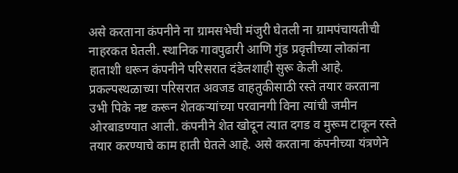असे करताना कंपनीने ना ग्रामसभेची मंजुरी घेतली ना ग्रामपंचायतीची नाहरकत घेतली. स्थानिक गावपुढारी आणि गुंड प्रवृत्तीच्या लोकांना हाताशी धरून कंपनीने परिसरात दंडेलशाही सुरू केली आहे. प्रकल्पस्थळाच्या परिसरात अवजड वाहतुकीसाठी रस्ते तयार करताना उभी पिके नष्ट करून शेतकऱ्यांच्या परवानगी विना त्यांची जमीन ओरबाडण्यात आली. कंपनीने शेत खोदून त्यात दगड व मुरूम टाकून रस्ते तयार करण्याचे काम हाती घेतले आहे. असे करताना कंपनीच्या यंत्रणेने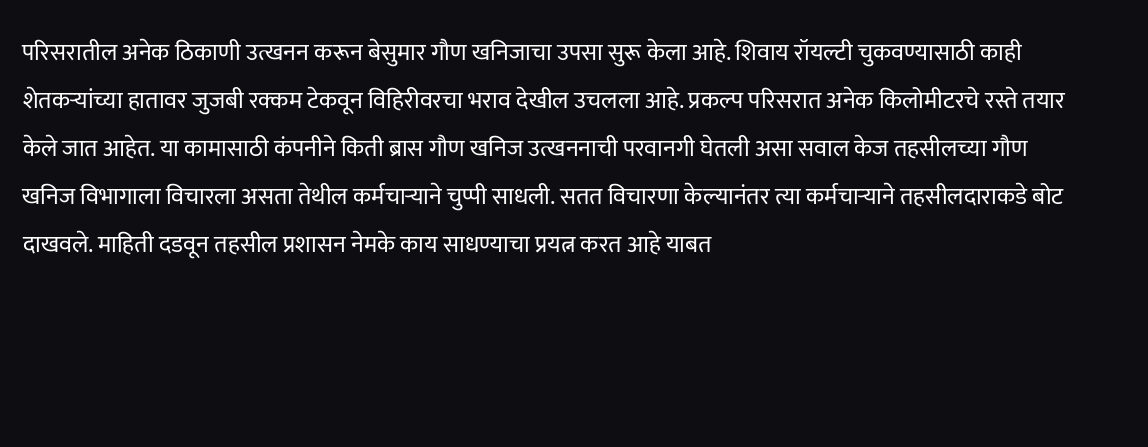परिसरातील अनेक ठिकाणी उत्खनन करून बेसुमार गौण खनिजाचा उपसा सुरू केला आहे. शिवाय रॉयल्टी चुकवण्यासाठी काही शेतकऱ्यांच्या हातावर जुजबी रक्कम टेकवून विहिरीवरचा भराव देखील उचलला आहे. प्रकल्प परिसरात अनेक किलोमीटरचे रस्ते तयार केले जात आहेत. या कामासाठी कंपनीने किती ब्रास गौण खनिज उत्खननाची परवानगी घेतली असा सवाल केज तहसीलच्या गौण खनिज विभागाला विचारला असता तेथील कर्मचाऱ्याने चुप्पी साधली. सतत विचारणा केल्यानंतर त्या कर्मचाऱ्याने तहसीलदाराकडे बोट दाखवले. माहिती दडवून तहसील प्रशासन नेमके काय साधण्याचा प्रयत्न करत आहे याबत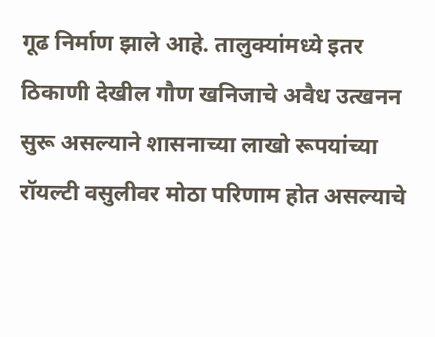गूढ निर्माण झाले आहे. तालुक्यांमध्ये इतर ठिकाणी देखील गौण खनिजाचे अवैध उत्खनन सुरू असल्याने शासनाच्या लाखो रूपयांच्या रॉयल्टी वसुलीवर मोठा परिणाम होत असल्याचे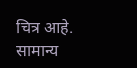चित्र आहे.
सामान्य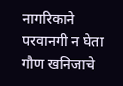नागरिकाने परवानगी न घेता गौण खनिजाचे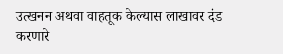उत्खनन अथवा वाहतूक केल्यास लाखावर दंड करणारे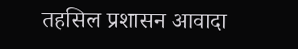तहसिल प्रशासन आवादा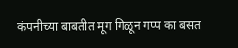कंपनीच्या बाबतीत मूग गिळून गप्प का बसत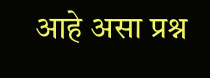आहे असा प्रश्न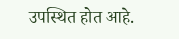उपस्थित होत आहे.